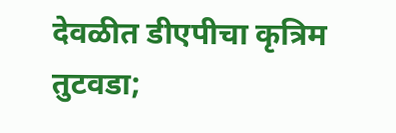देवळीत डीएपीचा कृत्रिम तुटवडा;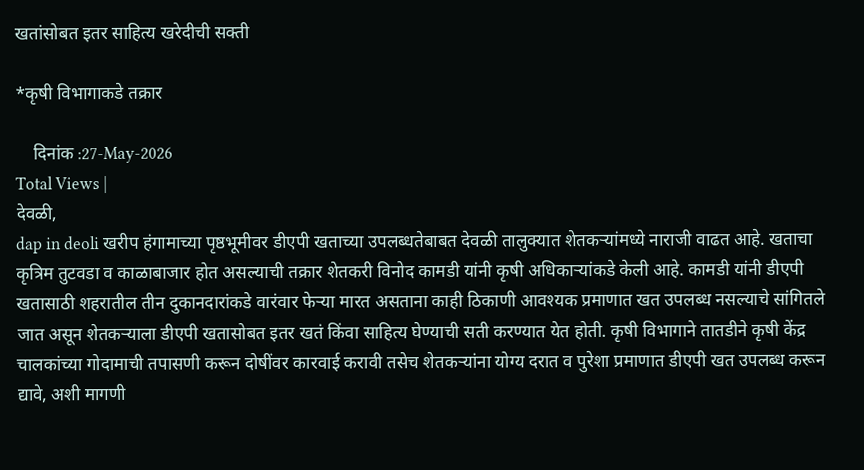खतांसोबत इतर साहित्य खरेदीची सक्ती

*कृषी विभागाकडे तक्रार

    दिनांक :27-May-2026
Total Views |
देवळी,
dap in deoli खरीप हंगामाच्या पृष्ठभूमीवर डीएपी खताच्या उपलब्धतेबाबत देवळी तालुक्यात शेतकर्‍यांमध्ये नाराजी वाढत आहे. खताचा कृत्रिम तुटवडा व काळाबाजार होत असल्याची तक्रार शेतकरी विनोद कामडी यांनी कृषी अधिकार्‍यांकडे केली आहे. कामडी यांनी डीएपी खतासाठी शहरातील तीन दुकानदारांकडे वारंवार फेर्‍या मारत असताना काही ठिकाणी आवश्यक प्रमाणात खत उपलब्ध नसल्याचे सांगितले जात असून शेतकर्‍याला डीएपी खतासोबत इतर खतं किंवा साहित्य घेण्याची सती करण्यात येत होती. कृषी विभागाने तातडीने कृषी केंद्र चालकांच्या गोदामाची तपासणी करून दोषींवर कारवाई करावी तसेच शेतकर्‍यांना योग्य दरात व पुरेशा प्रमाणात डीएपी खत उपलब्ध करून द्यावे, अशी मागणी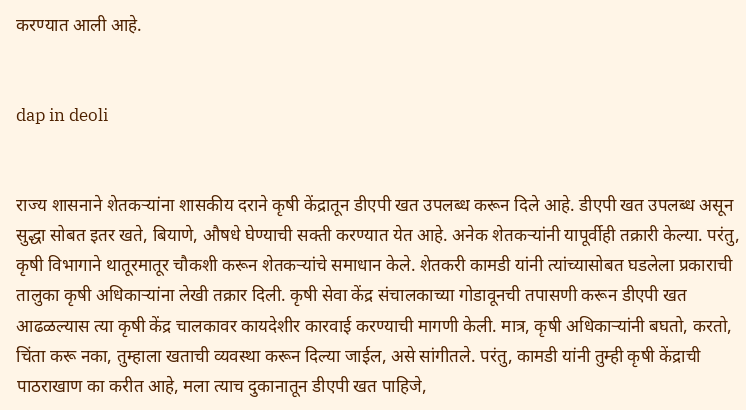करण्यात आली आहे.


dap in deoli


राज्य शासनाने शेतकर्‍यांना शासकीय दराने कृषी केंद्रातून डीएपी खत उपलब्ध करून दिले आहे. डीएपी खत उपलब्ध असून सुद्धा सोबत इतर खते, बियाणे, औषधे घेण्याची सक्ती करण्यात येत आहे. अनेक शेतकर्‍यांनी यापूर्वीही तक्रारी केल्या. परंतु, कृषी विभागाने थातूरमातूर चौकशी करून शेतकर्‍यांचे समाधान केले. शेतकरी कामडी यांनी त्यांच्यासोबत घडलेला प्रकाराची तालुका कृषी अधिकार्‍यांना लेखी तक्रार दिली. कृषी सेवा केंद्र संचालकाच्या गोडावूनची तपासणी करून डीएपी खत आढळल्यास त्या कृषी केंद्र चालकावर कायदेशीर कारवाई करण्याची मागणी केली. मात्र, कृषी अधिकार्‍यांनी बघतो, करतो, चिंता करू नका, तुम्हाला खताची व्यवस्था करून दिल्या जाईल, असे सांगीतले. परंतु, कामडी यांनी तुम्ही कृषी केंद्राची पाठराखाण का करीत आहे, मला त्याच दुकानातून डीएपी खत पाहिजे,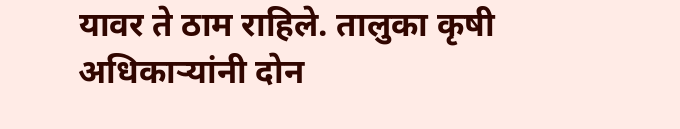यावर ते ठाम राहिले. तालुका कृषी अधिकार्‍यांनी दोन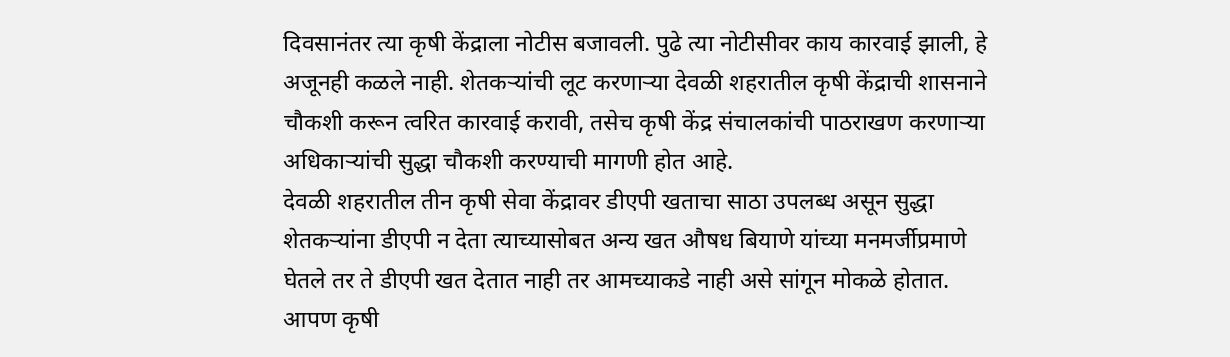दिवसानंतर त्या कृषी केंद्राला नोटीस बजावली. पुढे त्या नोटीसीवर काय कारवाई झाली, हे अजूनही कळले नाही. शेतकर्‍यांची लूट करणार्‍या देवळी शहरातील कृषी केंद्राची शासनाने चौकशी करून त्वरित कारवाई करावी, तसेच कृषी केंद्र संचालकांची पाठराखण करणार्‍या अधिकार्‍यांची सुद्धा चौकशी करण्याची मागणी होत आहे.
देवळी शहरातील तीन कृषी सेवा केंद्रावर डीएपी खताचा साठा उपलब्ध असून सुद्धा शेतकर्‍यांना डीएपी न देता त्याच्यासोबत अन्य खत औषध बियाणे यांच्या मनमर्जीप्रमाणे घेतले तर ते डीएपी खत देतात नाही तर आमच्याकडे नाही असे सांगून मोकळे होतात. आपण कृषी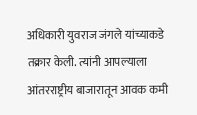अधिकारी युवराज जंगले यांच्याकडे तक्रार केली. त्यांनी आपल्याला आंतरराष्ट्रीय बाजारातून आवक कमी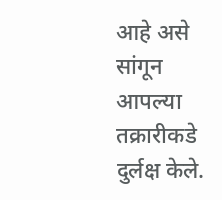आहे असे सांगून आपल्या तक्रारीकडे दुर्लक्ष केले.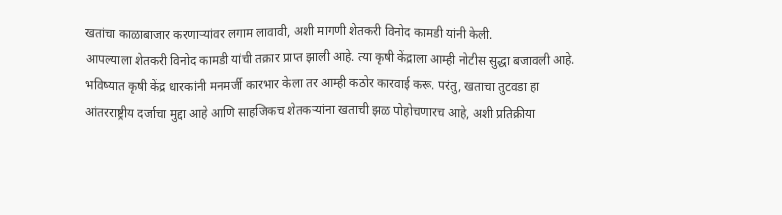खतांचा काळाबाजार करणार्‍यांवर लगाम लावावी, अशी मागणी शेतकरी विनोद कामडी यांनी केली.
आपल्याला शेतकरी विनोद कामडी यांची तक्रार प्राप्त झाली आहे. त्या कृषी केंद्राला आम्ही नोटीस सुद्धा बजावली आहे. भविष्यात कृषी केंद्र धारकांनी मनमर्जी कारभार केला तर आम्ही कठोर कारवाई करू. परंतु, खताचा तुटवडा हा आंतरराष्ट्रीय दर्जाचा मुद्दा आहे आणि साहजिकच शेतकर्‍यांना खताची झळ पोहोचणारच आहे, अशी प्रतिक्रीया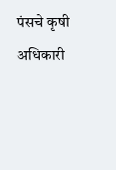पंसचे कृषी अधिकारी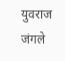युवराज जंगले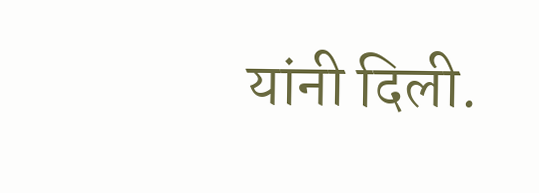यांनी दिली.